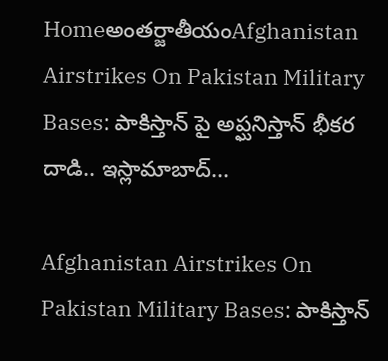Homeఅంతర్జాతీయంAfghanistan Airstrikes On Pakistan Military Bases: పాకిస్తాన్ పై అప్ఘనిస్తాన్ భీకర దాడి.. ఇస్లామాబాద్...

Afghanistan Airstrikes On Pakistan Military Bases: పాకిస్తాన్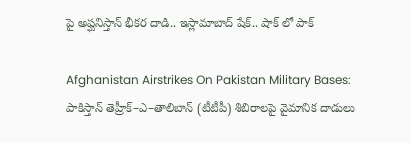పై అప్ఘనిస్తాన్ భీకర దాడి.. ఇస్లామాబాద్ షేక్.. షాక్ లో పాక్

Afghanistan Airstrikes On Pakistan Military Bases: పాకిస్తాన్‌ తెహ్రీక్‌–ఎ–తాలిబాన్‌ (టీటీపీ) శిబిరాలపై వైమానిక దాడులు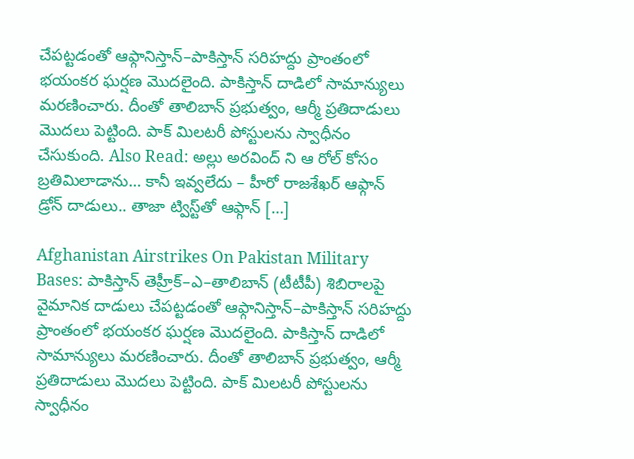చేపట్టడంతో ఆఫ్గానిస్తాన్‌–పాకిస్తాన్‌ సరిహద్దు ప్రాంతంలో భయంకర ఘర్షణ మొదలైంది. పాకిస్తాన్‌ దాడిలో సామాన్యులు మరణించారు. దీంతో తాలిబాన్‌ ప్రభుత్వం, ఆర్మీ ప్రతిదాడులు మొదలు పెట్టింది. పాక్‌ మిలటరీ పోస్టులను స్వాధీనం చేసుకుంది. Also Read: అల్లు అరవింద్ ని ఆ రోల్ కోసం బ్రతిమిలాడాను… కానీ ఇవ్వలేదు – హీరో రాజశేఖర్ ఆఫ్గాన్‌ డ్రోన్‌ దాడులు.. తాజా ట్విస్ట్‌తో ఆఫ్గాన్‌ […]

Afghanistan Airstrikes On Pakistan Military Bases: పాకిస్తాన్‌ తెహ్రీక్‌–ఎ–తాలిబాన్‌ (టీటీపీ) శిబిరాలపై వైమానిక దాడులు చేపట్టడంతో ఆఫ్గానిస్తాన్‌–పాకిస్తాన్‌ సరిహద్దు ప్రాంతంలో భయంకర ఘర్షణ మొదలైంది. పాకిస్తాన్‌ దాడిలో సామాన్యులు మరణించారు. దీంతో తాలిబాన్‌ ప్రభుత్వం, ఆర్మీ ప్రతిదాడులు మొదలు పెట్టింది. పాక్‌ మిలటరీ పోస్టులను స్వాధీనం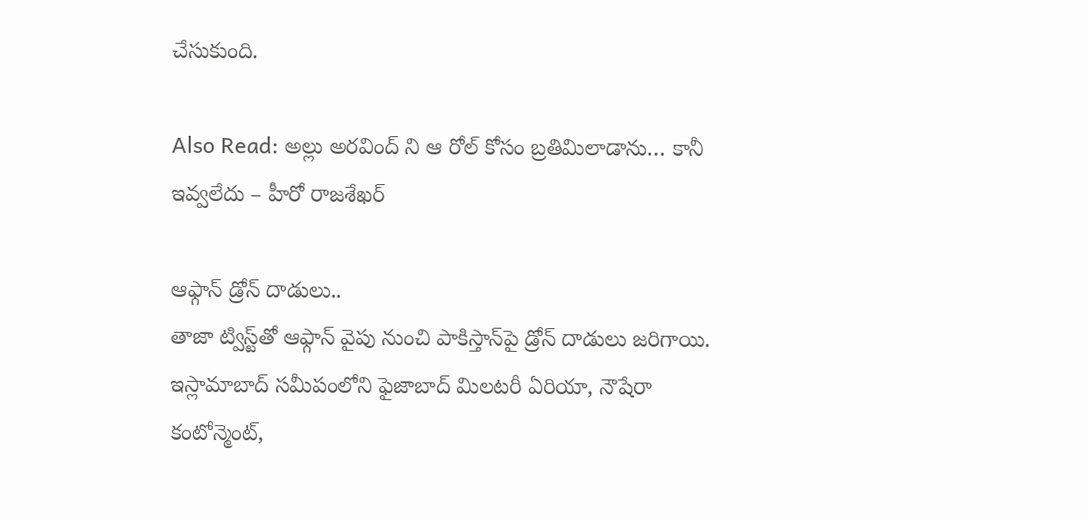చేసుకుంది.

Also Read: అల్లు అరవింద్ ని ఆ రోల్ కోసం బ్రతిమిలాడాను… కానీ ఇవ్వలేదు – హీరో రాజశేఖర్

ఆఫ్గాన్‌ డ్రోన్‌ దాడులు..
తాజా ట్విస్ట్‌తో ఆఫ్గాన్‌ వైపు నుంచి పాకిస్తాన్‌పై డ్రోన్‌ దాడులు జరిగాయి. ఇస్లామాబాద్‌ సమీపంలోని ఫైజాబాద్‌ మిలటరీ ఏరియా, నౌషేరా కంటోన్మెంట్,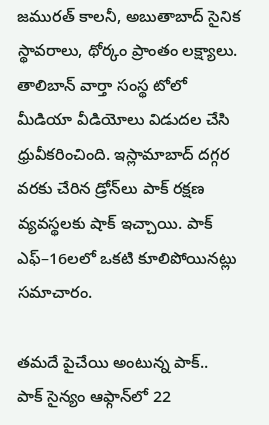జమురత్‌ కాలనీ, అబుతాబాద్‌ సైనిక స్థావరాలు, థోర్కం ప్రాంతం లక్ష్యాలు. తాలిబాన్‌ వార్తా సంస్థ టోలో మీడియా వీడియోలు విడుదల చేసి ధ్రువీకరించింది. ఇస్లామాబాద్‌ దగ్గర వరకు చేరిన డ్రోన్‌లు పాక్‌ రక్షణ వ్యవస్థలకు షాక్‌ ఇచ్చాయి. పాక్‌ ఎఫ్‌–16లలో ఒకటి కూలిపోయినట్లు సమాచారం.

తమదే పైచేయి అంటున్న పాక్‌..
పాక్‌ సైన్యం ఆఫ్గాన్‌లో 22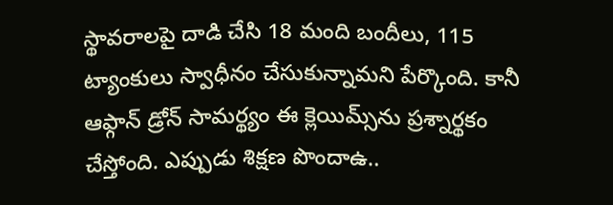స్థావరాలపై దాడి చేసి 18 మంది బందీలు, 115 ట్యాంకులు స్వాధీనం చేసుకున్నామని పేర్కొంది. కానీ ఆఫ్గాన్‌ డ్రోన్‌ సామర్థ్యం ఈ క్లెయిమ్స్‌ను ప్రశ్నార్థకం చేస్తోంది. ఎప్పుడు శిక్షణ పొందాఉ..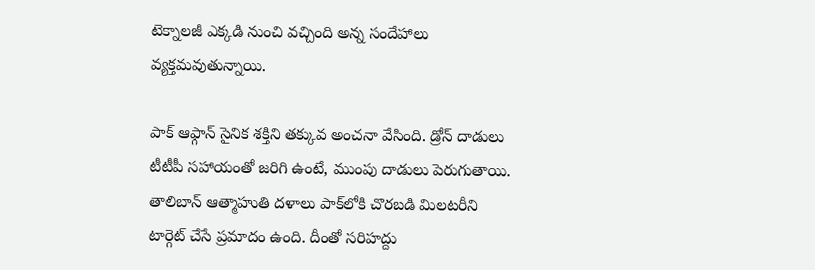టెక్నాలజీ ఎక్కడి నుంచి వచ్చింది అన్న సందేహాలు వ్యక్తమవుతున్నాయి.

పాక్‌ ఆఫ్గాన్‌ సైనిక శక్తిని తక్కువ అంచనా వేసింది. డ్రోన్‌ దాడులు టీటీపీ సహాయంతో జరిగి ఉంటే, ముంపు దాడులు పెరుగుతాయి. తాలిబాన్‌ ఆత్మాహుతి దళాలు పాక్‌లోకి చొరబడి మిలటరీని టార్గెట్‌ చేసే ప్రమాదం ఉంది. దీంతో సరిహద్దు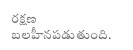రక్షణ బలహీనపడుతుంది.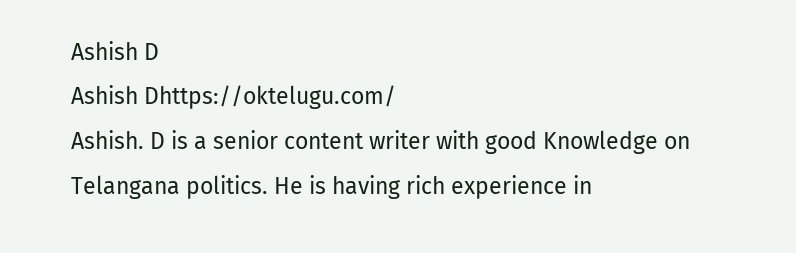Ashish D
Ashish Dhttps://oktelugu.com/
Ashish. D is a senior content writer with good Knowledge on Telangana politics. He is having rich experience in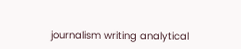journalism writing analytical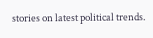stories on latest political trends.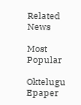Related News

Most Popular

Oktelugu Epaper